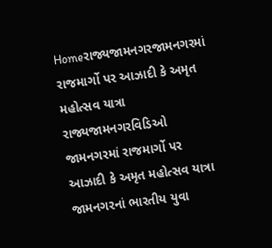Homeરાજ્યજામનગરજામનગરમાં રાજમાર્ગો પર આઝાદી કે અમૃત મહોત્સવ યાત્રા રાજ્યજામનગરવિડિઓ જામનગરમાં રાજમાર્ગો પર આઝાદી કે અમૃત મહોત્સવ યાત્રા જામનગરનાં ભારતીય યુવા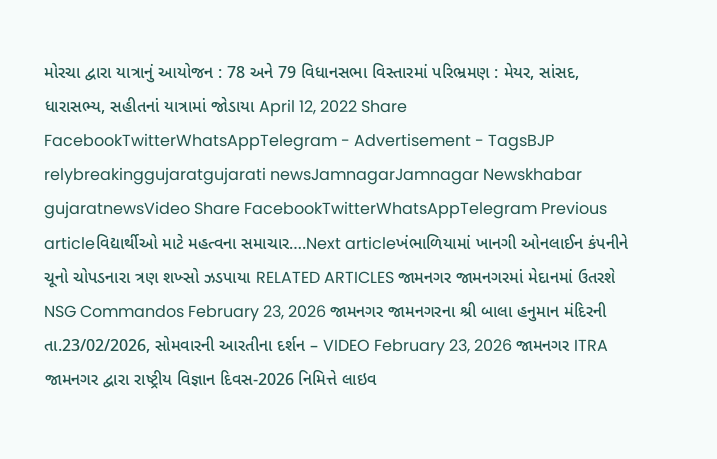મોરચા દ્વારા યાત્રાનું આયોજન : 78 અને 79 વિધાનસભા વિસ્તારમાં પરિભ્રમણ : મેયર, સાંસદ, ધારાસભ્ય, સહીતનાં યાત્રામાં જોડાયા April 12, 2022 Share FacebookTwitterWhatsAppTelegram - Advertisement - TagsBJP relybreakinggujaratgujarati newsJamnagarJamnagar Newskhabar gujaratnewsVideo Share FacebookTwitterWhatsAppTelegram Previous articleવિદ્યાર્થીઓ માટે મહત્વના સમાચાર….Next articleખંભાળિયામાં ખાનગી ઓનલાઈન કંપનીને ચૂનો ચોપડનારા ત્રણ શખ્સો ઝડપાયા RELATED ARTICLES જામનગર જામનગરમાં મેદાનમાં ઉતરશે NSG Commandos February 23, 2026 જામનગર જામનગરના શ્રી બાલા હનુમાન મંદિરની તા.23/02/2026, સોમવારની આરતીના દર્શન – VIDEO February 23, 2026 જામનગર ITRA જામનગર દ્વારા રાષ્ટ્રીય વિજ્ઞાન દિવસ-2026 નિમિત્તે લાઇવ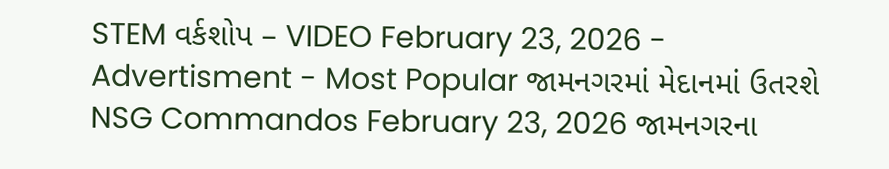STEM વર્કશોપ – VIDEO February 23, 2026 - Advertisment - Most Popular જામનગરમાં મેદાનમાં ઉતરશે NSG Commandos February 23, 2026 જામનગરના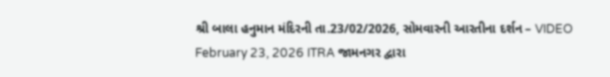શ્રી બાલા હનુમાન મંદિરની તા.23/02/2026, સોમવારની આરતીના દર્શન – VIDEO February 23, 2026 ITRA જામનગર દ્વારા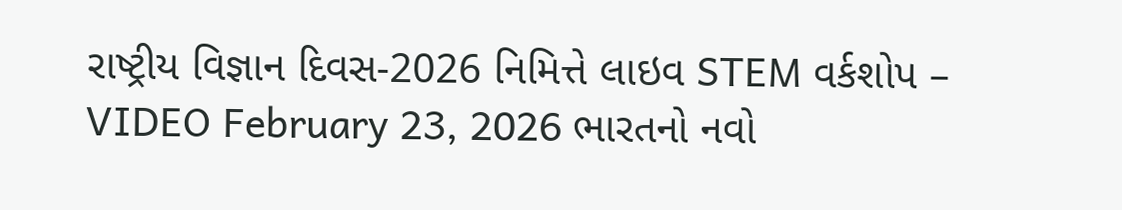રાષ્ટ્રીય વિજ્ઞાન દિવસ-2026 નિમિત્તે લાઇવ STEM વર્કશોપ – VIDEO February 23, 2026 ભારતનો નવો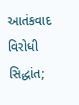આતંકવાદ વિરોધી સિદ્ધાંત;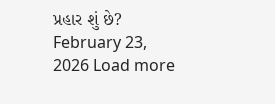પ્રહાર શું છે? February 23, 2026 Load more